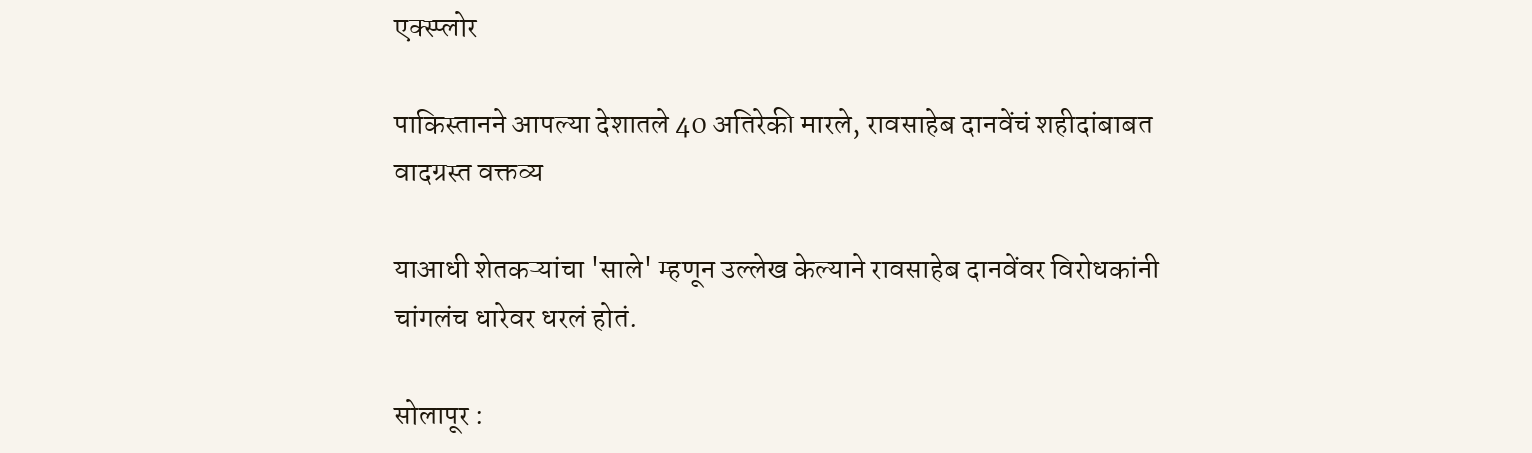एक्स्प्लोर

पाकिस्तानने आपल्या देशातले 40 अतिरेकी मारले, रावसाहेब दानवेंचं शहीदांबाबत वादग्रस्त वक्तव्य

याआधी शेतकऱ्यांचा 'साले' म्हणून उल्लेख केल्याने रावसाहेब दानवेंवर विरोधकांनी चांगलंच धारेवर धरलं होतं.

सोलापूर :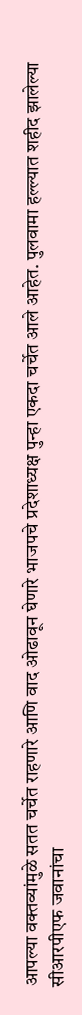आपल्या वक्तव्यांमुळे सतत चर्चेत राहणारे आणि वाद ओढावून घेणारे भाजपचे प्रदेशाध्यक्ष पुन्हा एकदा चर्चेत आले आहेत. पुलवामा हल्ल्यात शहीद झालेल्या सीआरपीएफ जवानांचा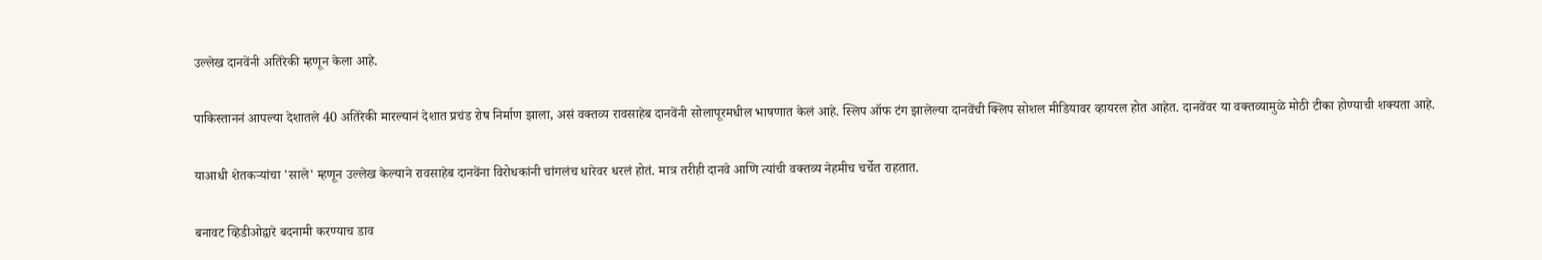उल्लेख दानवेंनी अतिरेकी म्हणून केला आहे.

पाकिस्ताननं आपल्या देशातले 40 अतिरेकी मारल्यानं देशात प्रचंड रोष निर्माण झाला, असं वक्तव्य रावसाहेब दानवेंनी सोलापूरमधील भाषणात केलं आहे. स्लिप ऑफ टंग झालेल्या दानवेंची क्लिप सोशल मीडियावर व्हायरल होत आहेत. दानवेंवर या वक्तव्यामुळे मोठी टीका होण्याची शक्यता आहे.

याआधी शेतकऱ्यांचा 'साले' म्हणून उल्लेख केल्याने रावसाहेब दानवेंना विरोधकांनी चांगलंच धारेवर धरलं होतं. मात्र तरीही दानवे आणि त्यांची वक्तव्य नेहमीच चर्चेत राहतात.

बनावट व्हिडीओद्वारे बदनामी करण्याच डाव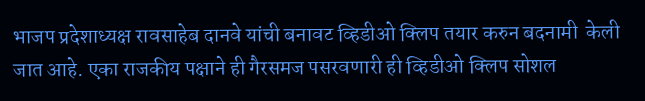भाजप प्रदेशाध्यक्ष रावसाहेब दानवे यांची बनावट व्हिडीओ क्लिप तयार करुन बदनामी  केली जात आहे. एका राजकीय पक्षाने ही गैरसमज पसरवणारी ही व्हिडीओ क्लिप सोशल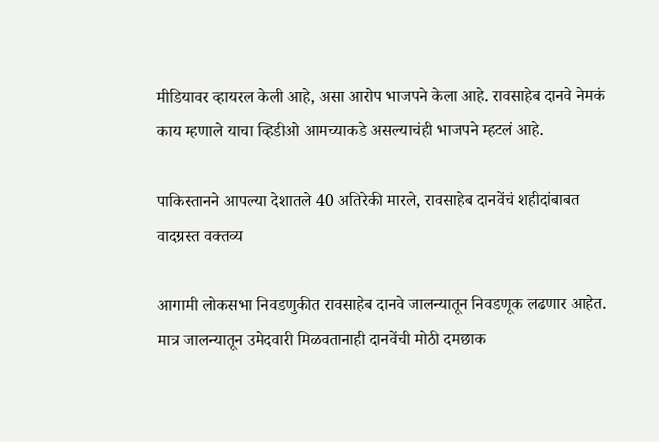मीडियावर व्हायरल केली आहे, असा आरोप भाजपने केला आहे. रावसाहेब दानवे नेमकं काय म्हणाले याचा व्हिडीओ आमच्याकडे असल्याचंही भाजपने म्हटलं आहे.

पाकिस्तानने आपल्या देशातले 40 अतिरेकी मारले, रावसाहेब दानवेंचं शहीदांबाबत वादग्रस्त वक्तव्य

आगामी लोकसभा निवडणुकीत रावसाहेब दानवे जालन्यातून निवडणूक लढणार आहेत. मात्र जालन्यातून उमेदवारी मिळवतानाही दानवेंची मोठी दमछाक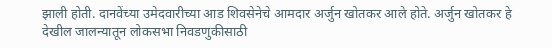झाली होती. दानवेंच्या उमेदवारीच्या आड शिवसेनेचे आमदार अर्जुन खोतकर आले होते. अर्जुन खोतकर हे देखील जालन्यातून लोकसभा निवडणुकीसाठी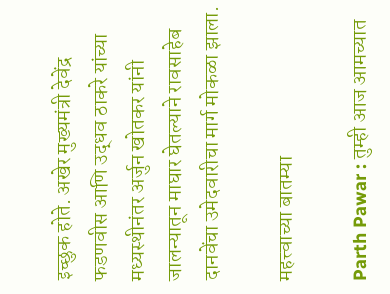इच्छुक होते. अखेर मुख्यमंत्री देवेंद्र फडणवीस आणि उद्धव ठाकरे यांच्या मध्यस्थीनंतर अर्जुन खोतकर यांनी जालन्यातून माघार घेतल्याने रावसाहेब दानवेंचा उमेदवारीचा मार्ग मोकळा झाला.

महत्त्वाच्या बातम्या

Parth Pawar : तुम्ही आज आमच्यात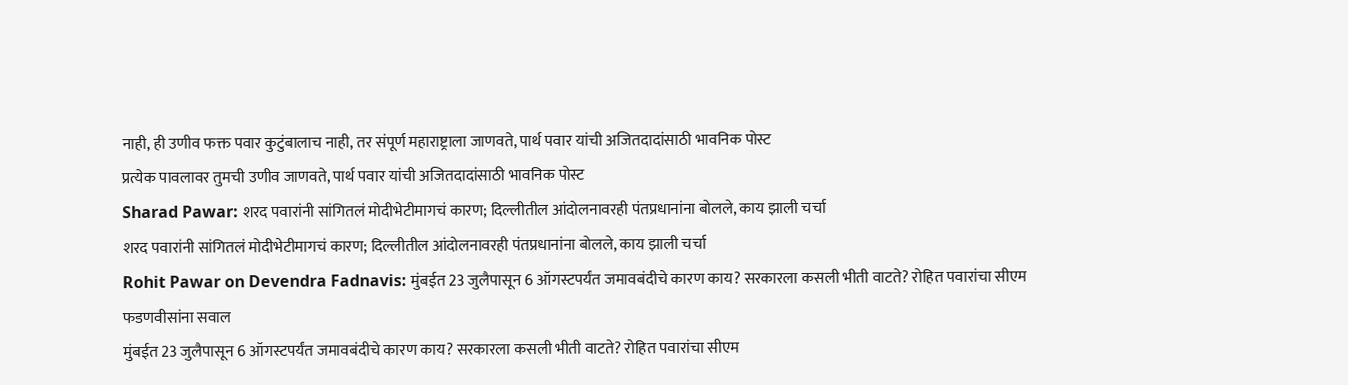नाही, ही उणीव फक्त पवार कुटुंबालाच नाही, तर संपूर्ण महाराष्ट्राला जाणवते, पार्थ पवार यांची अजितदादांसाठी भावनिक पोस्ट
प्रत्येक पावलावर तुमची उणीव जाणवते, पार्थ पवार यांची अजितदादांसाठी भावनिक पोस्ट
Sharad Pawar: शरद पवारांनी सांगितलं मोदीभेटीमागचं कारण; दिल्लीतील आंदोलनावरही पंतप्रधानांना बोलले, काय झाली चर्चा
शरद पवारांनी सांगितलं मोदीभेटीमागचं कारण; दिल्लीतील आंदोलनावरही पंतप्रधानांना बोलले, काय झाली चर्चा
Rohit Pawar on Devendra Fadnavis: मुंबईत 23 जुलैपासून 6 ऑगस्टपर्यंत जमावबंदीचे कारण काय? सरकारला कसली भीती वाटते? रोहित पवारांचा सीएम फडणवीसांना सवाल
मुंबईत 23 जुलैपासून 6 ऑगस्टपर्यंत जमावबंदीचे कारण काय? सरकारला कसली भीती वाटते? रोहित पवारांचा सीएम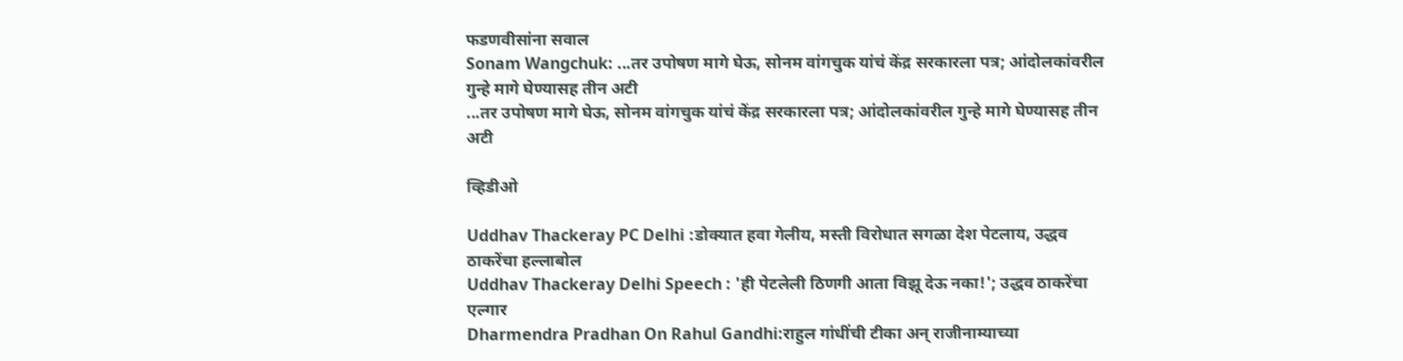फडणवीसांना सवाल
Sonam Wangchuk: ...तर उपोषण मागे घेऊ, सोनम वांगचुक यांचं केंद्र सरकारला पत्र; आंदोलकांवरील गुन्हे मागे घेण्यासह तीन अटी
...तर उपोषण मागे घेऊ, सोनम वांगचुक यांचं केंद्र सरकारला पत्र; आंदोलकांवरील गुन्हे मागे घेण्यासह तीन अटी

व्हिडीओ

Uddhav Thackeray PC Delhi :डोक्यात हवा गेलीय, मस्ती विरोधात सगळा देश पेटलाय, उद्धव ठाकरेंचा हल्लाबोल
Uddhav Thackeray Delhi Speech : 'ही पेटलेली ठिणगी आता विझू देऊ नका!'; उद्धव ठाकरेंचा एल्गार
Dharmendra Pradhan On Rahul Gandhi:राहुल गांधींची टीका अन् राजीनाम्याच्या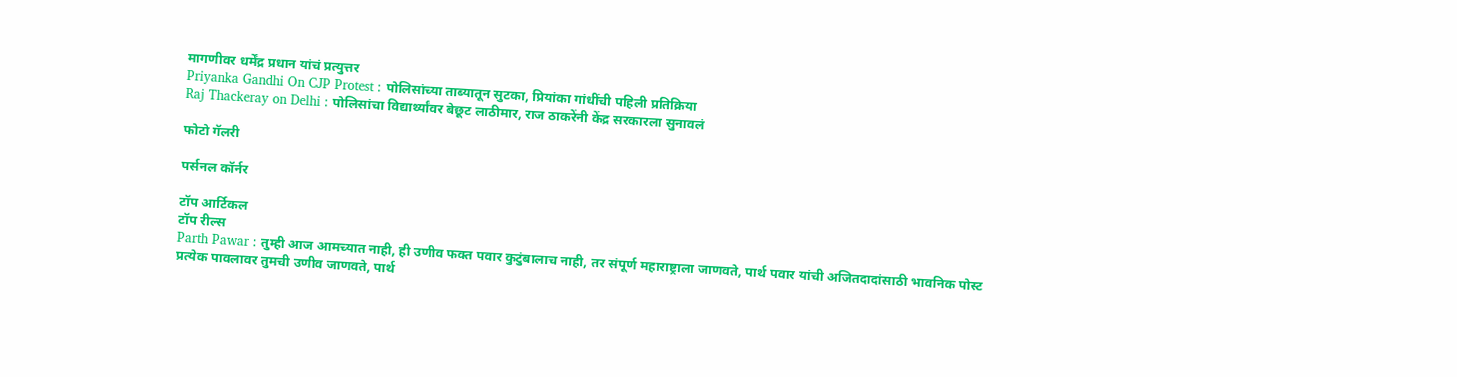मागणीवर धर्मेंद्र प्रधान यांचं प्रत्युत्तर
Priyanka Gandhi On CJP Protest : पोलिसांच्या ताब्यातून सुटका, प्रियांका गांधींची पहिली प्रतिक्रिया
Raj Thackeray on Delhi : पोलिसांचा विद्यार्थ्यांवर बेछूट लाठीमार, राज ठाकरेंनी केंद्र सरकारला सुनावलं

फोटो गॅलरी

पर्सनल कॉर्नर

टॉप आर्टिकल
टॉप रील्स
Parth Pawar : तुम्ही आज आमच्यात नाही, ही उणीव फक्त पवार कुटुंबालाच नाही, तर संपूर्ण महाराष्ट्राला जाणवते, पार्थ पवार यांची अजितदादांसाठी भावनिक पोस्ट
प्रत्येक पावलावर तुमची उणीव जाणवते, पार्थ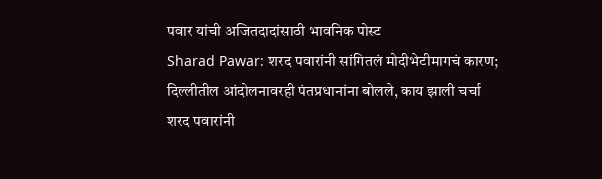पवार यांची अजितदादांसाठी भावनिक पोस्ट
Sharad Pawar: शरद पवारांनी सांगितलं मोदीभेटीमागचं कारण; दिल्लीतील आंदोलनावरही पंतप्रधानांना बोलले, काय झाली चर्चा
शरद पवारांनी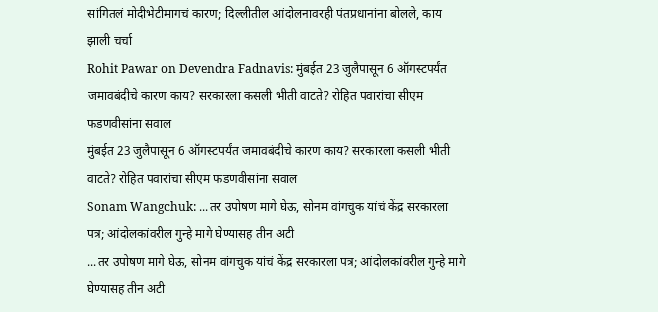सांगितलं मोदीभेटीमागचं कारण; दिल्लीतील आंदोलनावरही पंतप्रधानांना बोलले, काय झाली चर्चा
Rohit Pawar on Devendra Fadnavis: मुंबईत 23 जुलैपासून 6 ऑगस्टपर्यंत जमावबंदीचे कारण काय? सरकारला कसली भीती वाटते? रोहित पवारांचा सीएम फडणवीसांना सवाल
मुंबईत 23 जुलैपासून 6 ऑगस्टपर्यंत जमावबंदीचे कारण काय? सरकारला कसली भीती वाटते? रोहित पवारांचा सीएम फडणवीसांना सवाल
Sonam Wangchuk: ...तर उपोषण मागे घेऊ, सोनम वांगचुक यांचं केंद्र सरकारला पत्र; आंदोलकांवरील गुन्हे मागे घेण्यासह तीन अटी
...तर उपोषण मागे घेऊ, सोनम वांगचुक यांचं केंद्र सरकारला पत्र; आंदोलकांवरील गुन्हे मागे घेण्यासह तीन अटी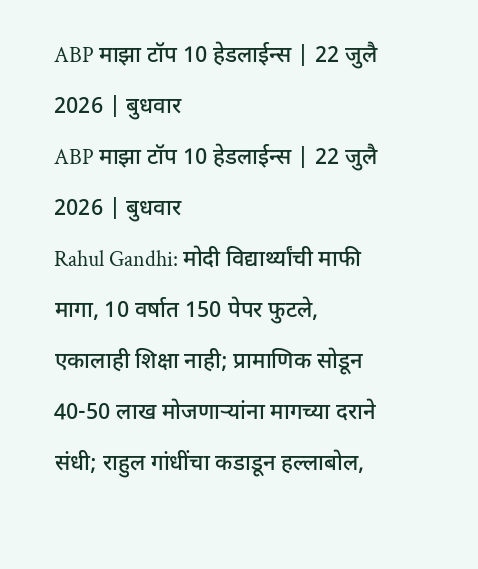ABP माझा टॉप 10 हेडलाईन्स | 22 जुलै 2026 | बुधवार
ABP माझा टॉप 10 हेडलाईन्स | 22 जुलै 2026 | बुधवार
Rahul Gandhi: मोदी विद्यार्थ्यांची माफी मागा, 10 वर्षात 150 पेपर फुटले, एकालाही शिक्षा नाही; प्रामाणिक सोडून 40-50 लाख मोजणाऱ्यांना मागच्या दराने संधी; राहुल गांधींचा कडाडून हल्लाबोल,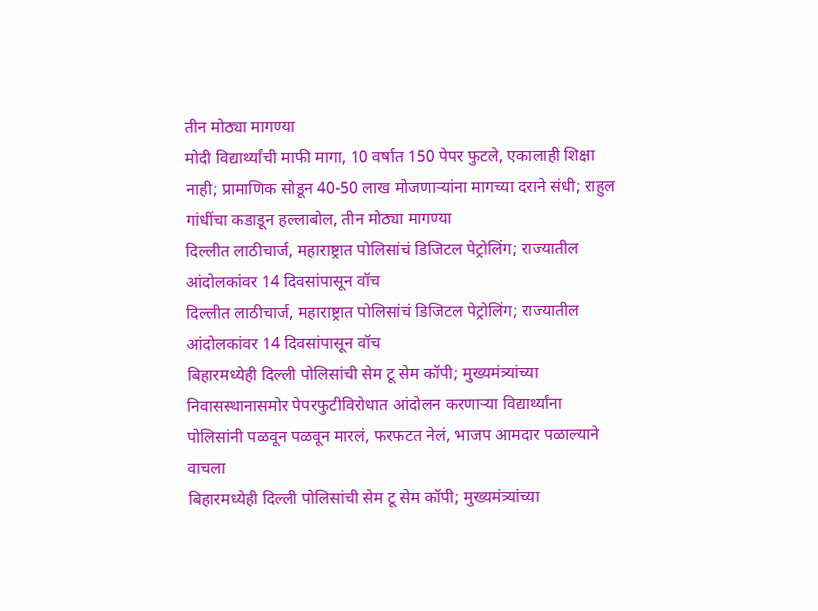तीन मोठ्या मागण्या
मोदी विद्यार्थ्यांची माफी मागा, 10 वर्षात 150 पेपर फुटले, एकालाही शिक्षा नाही; प्रामाणिक सोडून 40-50 लाख मोजणाऱ्यांना मागच्या दराने संधी; राहुल गांधींचा कडाडून हल्लाबोल, तीन मोठ्या मागण्या
दिल्लीत लाठीचार्ज, महाराष्ट्रात पोलिसांचं डिजिटल पेट्रोलिंग; राज्यातील आंदोलकांवर 14 दिवसांपासून वॉच
दिल्लीत लाठीचार्ज, महाराष्ट्रात पोलिसांचं डिजिटल पेट्रोलिंग; राज्यातील आंदोलकांवर 14 दिवसांपासून वॉच
बिहारमध्येही दिल्ली पोलिसांची सेम टू सेम कॉपी; मुख्यमंत्र्यांच्या निवासस्थानासमोर पेपरफुटीविरोधात आंदोलन करणाऱ्या विद्यार्थ्यांना पोलिसांनी पळवून पळवून मारलं, फरफटत नेलं, भाजप आमदार पळाल्याने वाचला
बिहारमध्येही दिल्ली पोलिसांची सेम टू सेम कॉपी; मुख्यमंत्र्यांच्या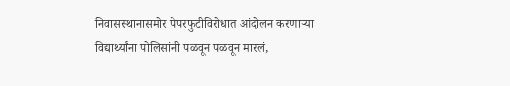निवासस्थानासमोर पेपरफुटीविरोधात आंदोलन करणाऱ्या विद्यार्थ्यांना पोलिसांनी पळवून पळवून मारलं,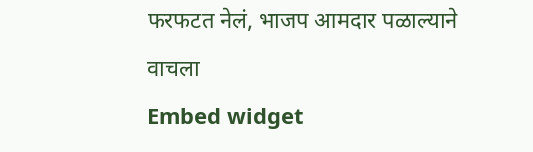फरफटत नेलं, भाजप आमदार पळाल्याने वाचला
Embed widget